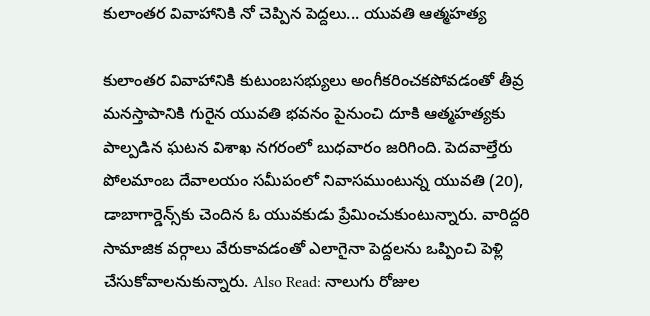కులాంతర వివాహానికి నో చెప్పిన పెద్దలు... యువతి ఆత్మహత్య

కులాంతర వివాహానికి కుటుంబసభ్యులు అంగీకరించకపోవడంతో తీవ్ర మనస్తాపానికి గురైన యువతి భవనం పైనుంచి దూకి ఆత్మహత్యకు పాల్పడిన ఘటన విశాఖ నగరంలో బుధవారం జరిగింది. పెదవాల్తేరు పోలమాంబ దేవాలయం సమీపంలో నివాసముంటున్న యువతి (20), డాబాగార్డెన్స్‌కు చెందిన ఓ యువకుడు ప్రేమించుకుంటున్నారు. వారిద్దరి సామాజిక వర్గాలు వేరుకావడంతో ఎలాగైనా పెద్దలను ఒప్పించి పెళ్లి చేసుకోవాలనుకున్నారు. Also Read: నాలుగు రోజుల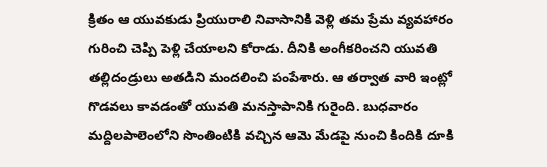క్రితం ఆ యువకుడు ప్రియురాలి నివాసానికి వెళ్లి తమ ప్రేమ వ్యవహారం గురించి చెప్పి పెళ్లి చేయాలని కోరాడు. దీనికి అంగీకరించని యువతి తల్లిదండ్రులు అతడిని మందలించి పంపేశారు. ఆ తర్వాత వారి ఇంట్లో గొడవలు కావడంతో యువతి మనస్తాపానికి గురైంది. బుధవారం మద్దిలపాలెంలోని సొంతింటికి వచ్చిన ఆమె మేడపై నుంచి కిందికి దూకి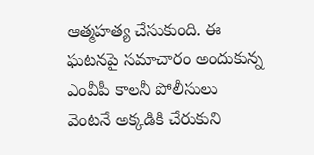ఆత్మహత్య చేసుకుంది. ఈ ఘటనపై సమాచారం అందుకున్న ఎంవీపీ కాలనీ పోలీసులు వెంటనే అక్కడికి చేరుకుని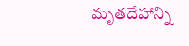మృతదేహాన్ని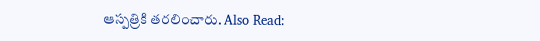ఆస్పత్రికి తరలించారు. Also Read: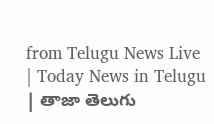from Telugu News Live | Today News in Telugu | తాజా తెలుగు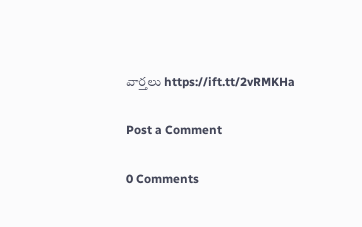వార్తలు https://ift.tt/2vRMKHa

Post a Comment

0 Comments